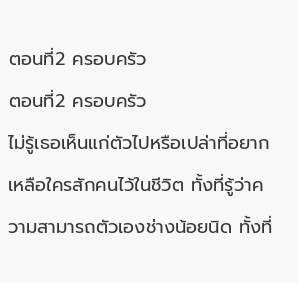ตอนที่2 ครอบครัว
ตอนที่2 ครอบครัว
ไม่รู้เธอเห็นแก่ตัวไปหรือเปล่าที่อยากเหลือใครสักคนไว้ในชีวิต ทั้งที่รู้ว่าความสามารถตัวเองช่างน้อยนิด ทั้งที่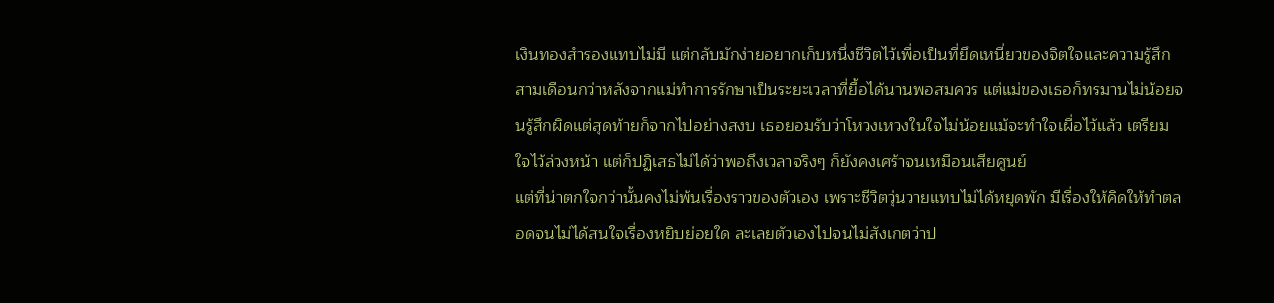เงินทองสำรองแทบไม่มี แต่กลับมักง่ายอยากเก็บหนึ่งชีวิตไว้เพื่อเป็นที่ยึดเหนี่ยวของจิตใจและความรู้สึก
สามเดือนกว่าหลังจากแม่ทำการรักษาเป็นระยะเวลาที่ยื้อได้นานพอสมควร แต่แม่ของเธอก็ทรมานไม่น้อยจนรู้สึกผิดแต่สุดท้ายก็จากไปอย่างสงบ เธอยอมรับว่าโหวงเหวงในใจไม่น้อยแม้จะทำใจเผื่อไว้แล้ว เตรียมใจไว้ล่วงหน้า แต่ก็ปฏิเสธไม่ได้ว่าพอถึงเวลาจริงๆ ก็ยังคงเศร้าจนเหมือนเสียศูนย์
แต่ที่น่าตกใจกว่านั้นคงไม่พ้นเรื่องราวของตัวเอง เพราะชีวิตวุ่นวายแทบไม่ได้หยุดพัก มีเรื่องให้คิดให้ทำตลอดจนไม่ได้สนใจเรื่องหยิบย่อยใด ละเลยตัวเองไปจนไม่สังเกตว่าป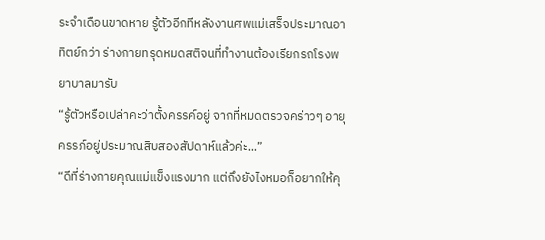ระจำเดือนขาดหาย รู้ตัวอีกทีหลังงานศพแม่เสร็จประมาณอาทิตย์กว่า ร่างกายทรุดหมดสติจนที่ทำงานต้องเรียกรถโรงพยาบาลมารับ
“รู้ตัวหรือเปล่าคะว่าตั้งครรค์อยู่ จากที่หมดตรวจคร่าวๆ อายุครรภ์อยู่ประมาณสิบสองสัปดาห์แล้วค่ะ...”
“ดีที่ร่างกายคุณแม่แข็งแรงมาก แต่ถึงยังไงหมอก็อยากให้คุ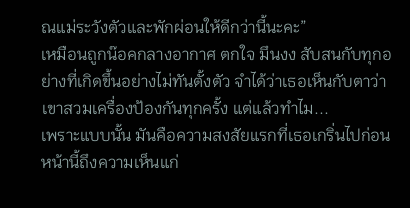ณแม่ระวังตัวและพักผ่อนให้ดีกว่านี้นะคะ”
เหมือนถูกน๊อคกลางอากาศ ตกใจ มึนงง สับสนกับทุกอย่างที่เกิดขึ้นอย่างไม่ทันตั้งตัว จำได้ว่าเธอเห็นกับตาว่าเขาสวมเครื่องป้องกันทุกครั้ง แต่แล้วทำไม...
เพราะแบบนั้น มันคือความสงสัยแรกที่เธอเกริ่นไปก่อนหน้านี้ถึงความเห็นแก่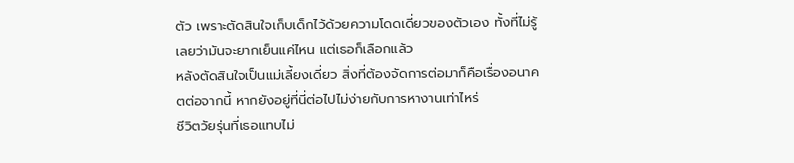ตัว เพราะตัดสินใจเก็บเด็กไว้ด้วยความโดดเดี่ยวของตัวเอง ทั้งที่ไม่รู้เลยว่ามันจะยากเย็นแค่ไหน แต่เธอก็เลือกแล้ว
หลังตัดสินใจเป็นแม่เลี้ยงเดี่ยว สิ่งที่ต้องจัดการต่อมาก็คือเรื่องอนาคตต่อจากนี้ หากยังอยู่ที่นี่ต่อไปไม่ง่ายกับการหางานเท่าไหร่
ชีวิตวัยรุ่นที่เธอแทบไม่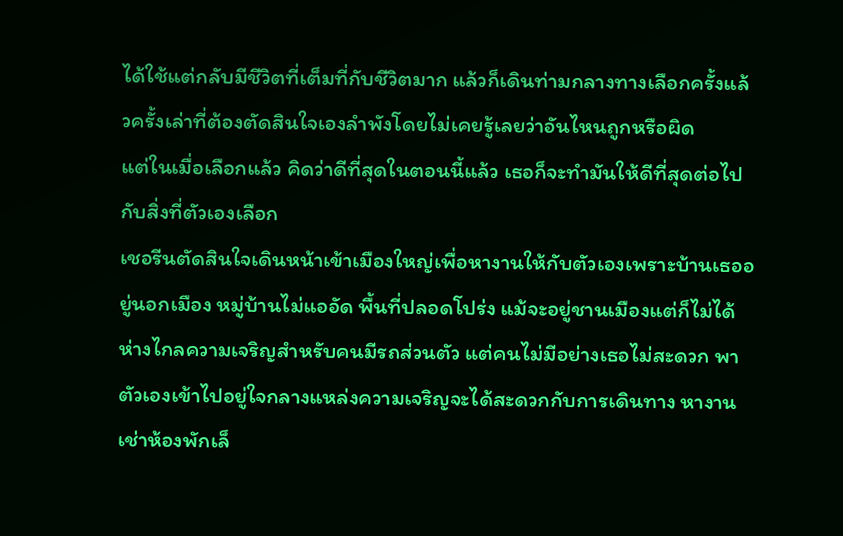ได้ใช้แต่กลับมีชีวิตที่เต็มที่กับชีวิตมาก แล้วก็เดินท่ามกลางทางเลือกครั้งแล้วครั้งเล่าที่ต้องตัดสินใจเองลำพังโดยไม่เคยรู้เลยว่าอันไหนถูกหรือผิด
แต่ในเมื่อเลือกแล้ว คิดว่าดีที่สุดในตอนนี้แล้ว เธอก็จะทำมันให้ดีที่สุดต่อไปกับสิ่งที่ตัวเองเลือก
เชอรีนตัดสินใจเดินหน้าเข้าเมืองใหญ่เพื่อหางานให้กับตัวเองเพราะบ้านเธออยู่นอกเมือง หมู่บ้านไม่แออัด พื้นที่ปลอดโปร่ง แม้จะอยู่ชานเมืองแต่ก็ไม่ได้ห่างไกลความเจริญสำหรับคนมีรถส่วนตัว แต่คนไม่มีอย่างเธอไม่สะดวก พาตัวเองเข้าไปอยู่ใจกลางแหล่งความเจริญจะได้สะดวกกับการเดินทาง หางาน เช่าห้องพักเล็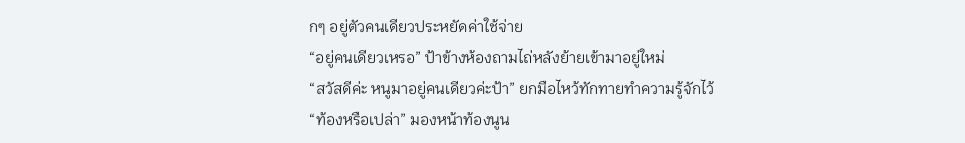กๆ อยู่ตัวคนเดียวประหยัดค่าใช้จ่าย
“อยู่คนเดียวเหรอ” ป้าข้างห้องถามไถ่หลังย้ายเข้ามาอยู่ใหม่
“สวัสดีค่ะ หนูมาอยู่คนเดียวค่ะป้า” ยกมือไหว้ทักทายทำความรู้จักไว้
“ท้องหรือเปล่า” มองหน้าท้องนูน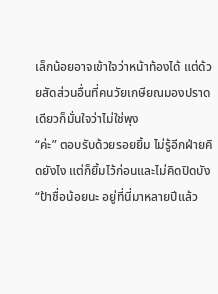เล็กน้อยอาจเข้าใจว่าหน้าท้องได้ แต่ด้วยสัดส่วนอื่นที่คนวัยเกษียณมองปราดเดียวก็มั่นใจว่าไม่ใช่พุง
“ค่ะ” ตอบรับด้วยรอยยิ้ม ไม่รู้อีกฝ่ายคิดยังไง แต่ก็ยิ้มไว้ก่อนและไม่คิดปิดบัง
“ป้าชื่อน้อยนะ อยู่ที่นี่มาหลายปีแล้ว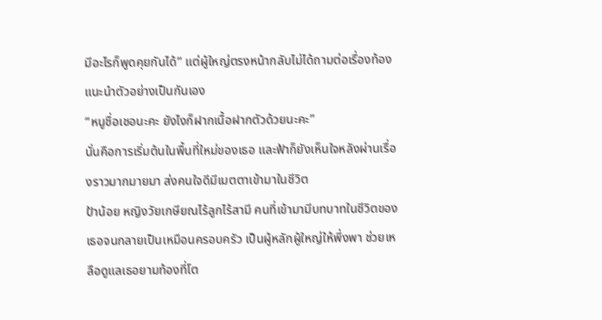มีอะไรก็พูดคุยกันได้” แต่ผู้ใหญ่ตรงหน้ากลับไม่ได้ถามต่อเรื่องท้อง แนะนำตัวอย่างเป็นกันเอง
“หนูชื่อเชอนะคะ ยังไงก็ฝากเนื้อฝากตัวด้วยนะคะ”
นั่นคือการเริ่มต้นในพื้นที่ใหม่ของเธอ และฟ้าก็ยังเห็นใจหลังผ่านเรื่องราวมากมายมา ส่งคนใจดีมีเมตตาเข้ามาในชีวิต
ป้าน้อย หญิงวัยเกษียณไร้ลูกไร้สามี คนที่เข้ามามีบทบาทในชีวิตของเธอจนกลายเป็นเหมือนครอบครัว เป็นผู้หลักผู้ใหญ่ให้พึ่งพา ช่วยเหลือดูแลเธอยามท้องที่โต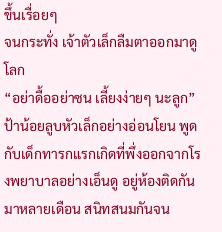ขึ้นเรื่อยๆ
จนกระทั่ง เจ้าตัวเล็กลืมตาออกมาดูโลก
“อย่าดื้ออย่าซน เลี้ยงง่ายๆ นะลูก” ป้าน้อยลูบหัวเล็กอย่างอ่อนโยน พูดกับเด็กทารกแรกเกิดที่พึ่งออกจากโรงพยาบาลอย่างเอ็นดู อยู่ห้องติดกันมาหลายเดือน สนิทสนมกันจน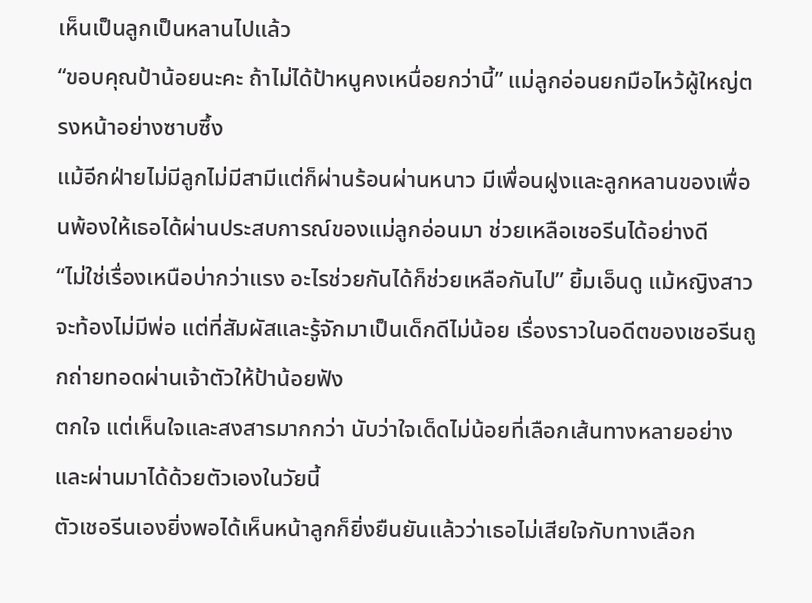เห็นเป็นลูกเป็นหลานไปแล้ว
“ขอบคุณป้าน้อยนะคะ ถ้าไม่ได้ป้าหนูคงเหนื่อยกว่านี้” แม่ลูกอ่อนยกมือไหว้ผู้ใหญ่ตรงหน้าอย่างซาบซึ้ง
แม้อีกฝ่ายไม่มีลูกไม่มีสามีแต่ก็ผ่านร้อนผ่านหนาว มีเพื่อนฝูงและลูกหลานของเพื่อนพ้องให้เธอได้ผ่านประสบการณ์ของแม่ลูกอ่อนมา ช่วยเหลือเชอรีนได้อย่างดี
“ไม่ใช่เรื่องเหนือบ่ากว่าแรง อะไรช่วยกันได้ก็ช่วยเหลือกันไป” ยิ้มเอ็นดู แม้หญิงสาวจะท้องไม่มีพ่อ แต่ที่สัมผัสและรู้จักมาเป็นเด็กดีไม่น้อย เรื่องราวในอดีตของเชอรีนถูกถ่ายทอดผ่านเจ้าตัวให้ป้าน้อยฟัง
ตกใจ แต่เห็นใจและสงสารมากกว่า นับว่าใจเด็ดไม่น้อยที่เลือกเส้นทางหลายอย่างและผ่านมาได้ด้วยตัวเองในวัยนี้
ตัวเชอรีนเองยิ่งพอได้เห็นหน้าลูกก็ยิ่งยืนยันแล้วว่าเธอไม่เสียใจกับทางเลือก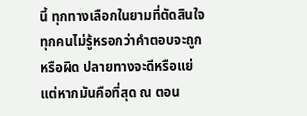นี้ ทุกทางเลือกในยามที่ตัดสินใจ ทุกคนไม่รู้หรอกว่าคำตอบจะถูกหรือผิด ปลายทางจะดีหรือแย่ แต่หากมันคือที่สุด ณ ตอน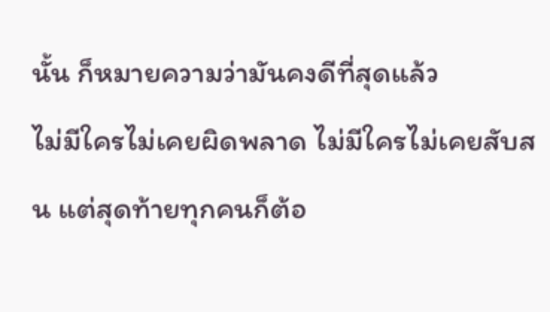นั้น ก็หมายความว่ามันคงดีที่สุดแล้ว
ไม่มีใครไม่เคยผิดพลาด ไม่มีใครไม่เคยสับสน แต่สุดท้ายทุกคนก็ต้อ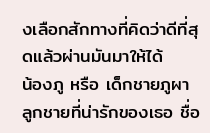งเลือกสักทางที่คิดว่าดีที่สุดแล้วผ่านมันมาให้ได้
น้องภู หรือ เด็กชายภูผา ลูกชายที่น่ารักของเธอ ชื่อ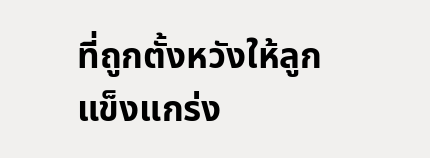ที่ถูกตั้งหวังให้ลูกแข็งแกร่ง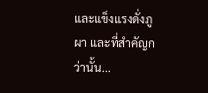และแข็งแรงดั่งภูผา และที่สำคัญกว่านั้น...